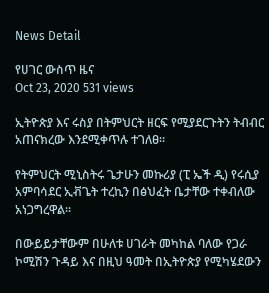News Detail

የሀገር ውስጥ ዜና
Oct 23, 2020 531 views

ኢትዮጵያ እና ሩስያ በትምህርት ዘርፍ የሚያደርጉትን ትብብር አጠናክረው እንደሚቀጥሉ ተገለፀ፡፡

የትምህርት ሚኒስትሩ ጌታሁን መኩሪያ (ፒ ኤች ዲ) የሩሲያ አምባሳደር ኢቭጌት ተረኪን በፅህፈት ቤታቸው ተቀብለው አነጋግረዋል፡፡

በውይይታቸውም በሁለቱ ሀገራት መካከል ባለው የጋራ ኮሚሽን ጉዳይ እና በዚህ ዓመት በኢትዮጵያ የሚካሄደውን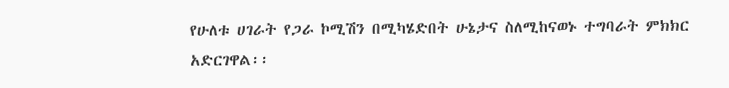የሁለቱ ሀገራት የጋራ ኮሚሽን በሚካሄድበት ሁኔታና ስለሚከናወኑ ተግባራት ምክክር አድርገዋል፡፡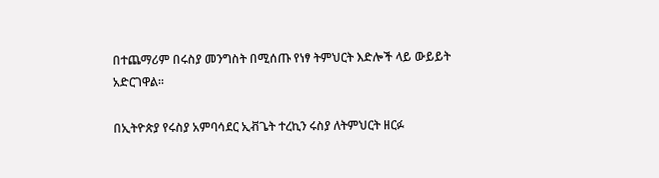በተጨማሪም በሩስያ መንግስት በሚሰጡ የነፃ ትምህርት እድሎች ላይ ውይይት አድርገዋል፡፡

በኢትዮጵያ የሩስያ አምባሳደር ኢቭጌት ተረኪን ሩስያ ለትምህርት ዘርፉ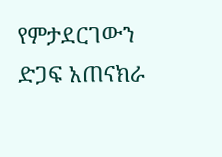የምታደርገውን ድጋፍ አጠናክራ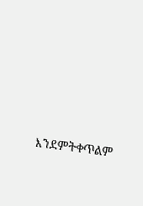እንደምትቀጥልም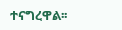ተናግረዋል፡፡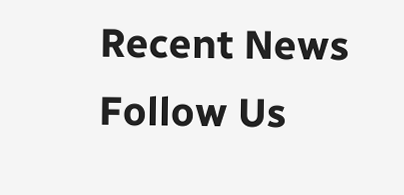Recent News
Follow Us